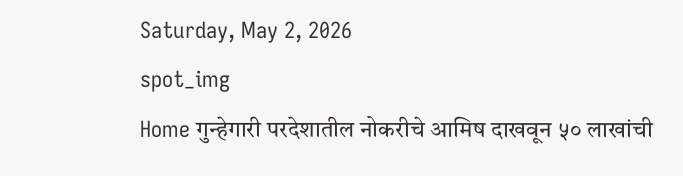Saturday, May 2, 2026
spot_img
Home गुन्हेगारी परदेशातील नोकरीचे आमिष दाखवून ५० लाखांची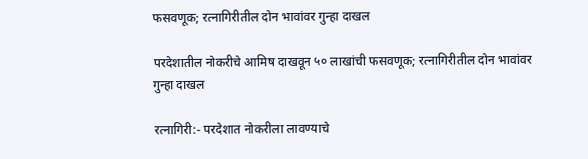फसवणूक; रत्नागिरीतील दोन भावांवर गुन्हा दाखल

परदेशातील नोकरीचे आमिष दाखवून ५० लाखांची फसवणूक; रत्नागिरीतील दोन भावांवर गुन्हा दाखल

रत्नागिरी:- परदेशात नोकरीला लावण्याचे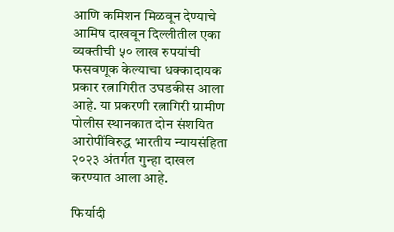आणि कमिशन मिळवून देण्याचे आमिष दाखवून दिल्लीतील एका व्यक्तीची ५० लाख रुपयांची फसवणूक केल्याचा धक्कादायक प्रकार रत्नागिरीत उघडकीस आला आहे. या प्रकरणी रत्नागिरी ग्रामीण पोलीस स्थानकात दोन संशयित आरोपींविरुद्ध भारतीय न्यायसंहिता २०२३ अंतर्गत गुन्हा दाखल करण्यात आला आहे.

फिर्यादी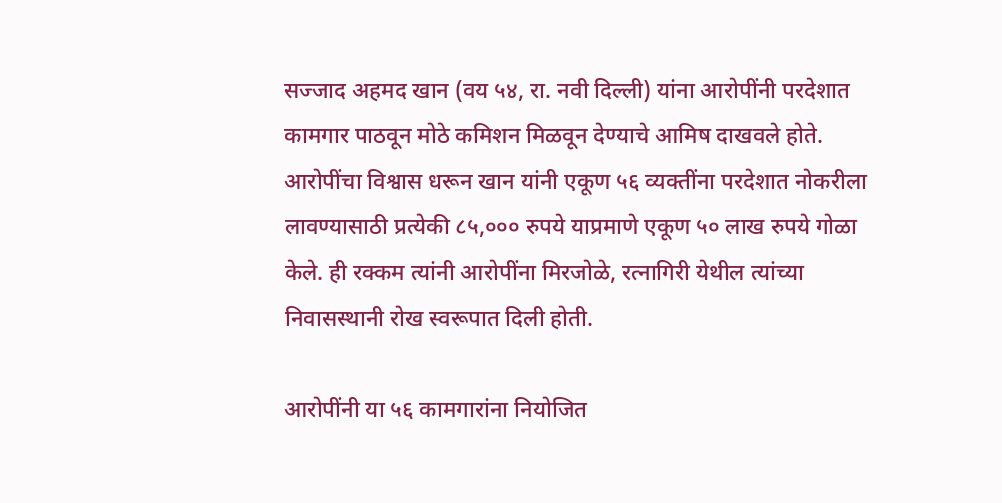सज्जाद अहमद खान (वय ५४, रा. नवी दिल्ली) यांना आरोपींनी परदेशात कामगार पाठवून मोठे कमिशन मिळवून देण्याचे आमिष दाखवले होते. आरोपींचा विश्वास धरून खान यांनी एकूण ५६ व्यक्तींना परदेशात नोकरीला लावण्यासाठी प्रत्येकी ८५,००० रुपये याप्रमाणे एकूण ५० लाख रुपये गोळा केले. ही रक्कम त्यांनी आरोपींना मिरजोळे, रत्नागिरी येथील त्यांच्या निवासस्थानी रोख स्वरूपात दिली होती.

आरोपींनी या ५६ कामगारांना नियोजित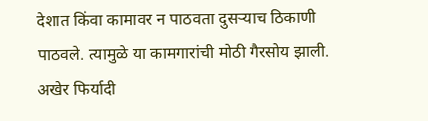देशात किंवा कामावर न पाठवता दुसऱ्याच ठिकाणी पाठवले. त्यामुळे या कामगारांची मोठी गैरसोय झाली. अखेर फिर्यादी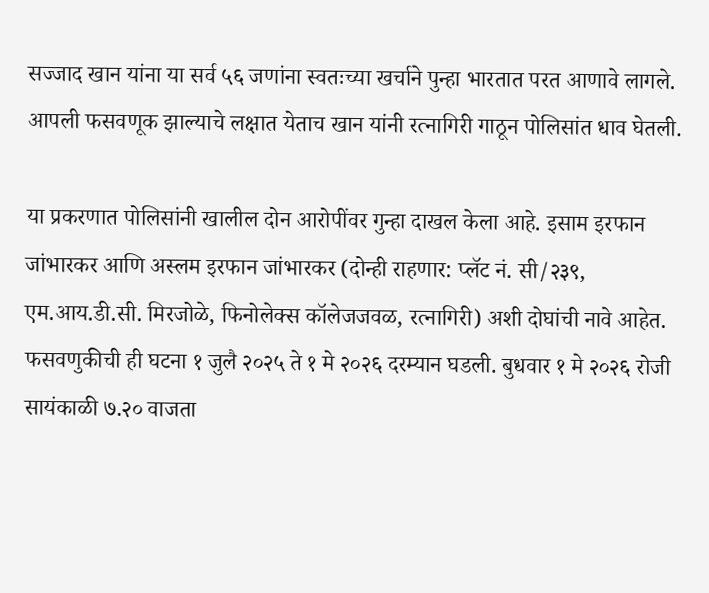सज्जाद खान यांना या सर्व ५६ जणांना स्वतःच्या खर्चाने पुन्हा भारतात परत आणावे लागले. आपली फसवणूक झाल्याचे लक्षात येताच खान यांनी रत्नागिरी गाठून पोलिसांत धाव घेतली.

या प्रकरणात पोलिसांनी खालील दोन आरोपींवर गुन्हा दाखल केला आहे. इसाम इरफान जांभारकर आणि अस्लम इरफान जांभारकर (दोन्ही राहणार: प्लॅट नं. सी/२३९, एम.आय.डी.सी. मिरजोळे, फिनोलेक्स कॉलेजजवळ, रत्नागिरी) अशी दोघांची नावे आहेत. फसवणुकीची ही घटना १ जुलै २०२५ ते १ मे २०२६ दरम्यान घडली. बुधवार १ मे २०२६ रोजी सायंकाळी ७.२० वाजता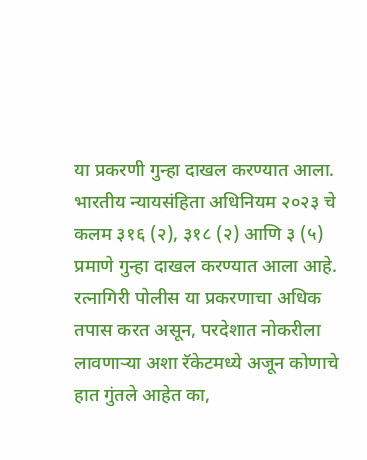या प्रकरणी गुन्हा दाखल करण्यात आला. भारतीय न्यायसंहिता अधिनियम २०२३ चे कलम ३१६ (२), ३१८ (२) आणि ३ (५) प्रमाणे गुन्हा दाखल करण्यात आला आहे. रत्नागिरी पोलीस या प्रकरणाचा अधिक तपास करत असून, परदेशात नोकरीला लावणाऱ्या अशा रॅकेटमध्ये अजून कोणाचे हात गुंतले आहेत का,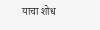याचा शोध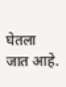घेतला जात आहे.